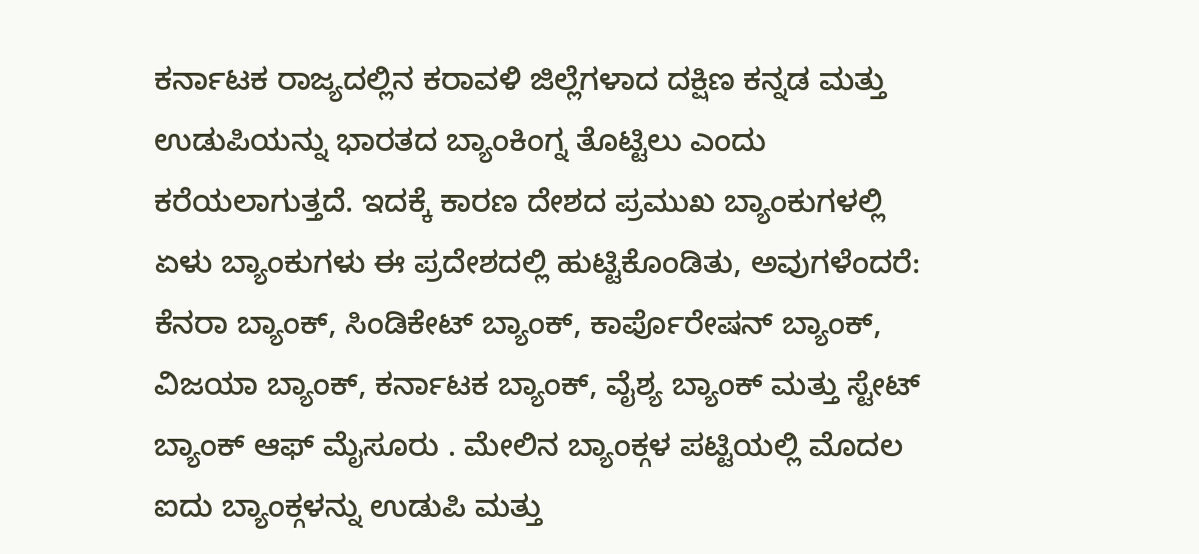ಕರ್ನಾಟಕ ರಾಜ್ಯದಲ್ಲಿನ ಕರಾವಳಿ ಜಿಲ್ಲೆಗಳಾದ ದಕ್ಷಿಣ ಕನ್ನಡ ಮತ್ತು ಉಡುಪಿಯನ್ನು ಭಾರತದ ಬ್ಯಾಂಕಿಂಗ್ನ ತೊಟ್ಟಿಲು ಎಂದು ಕರೆಯಲಾಗುತ್ತದೆ. ಇದಕ್ಕೆ ಕಾರಣ ದೇಶದ ಪ್ರಮುಖ ಬ್ಯಾಂಕುಗಳಲ್ಲಿ ಏಳು ಬ್ಯಾಂಕುಗಳು ಈ ಪ್ರದೇಶದಲ್ಲಿ ಹುಟ್ಟಿಕೊಂಡಿತು, ಅವುಗಳೆಂದರೆ: ಕೆನರಾ ಬ್ಯಾಂಕ್, ಸಿಂಡಿಕೇಟ್ ಬ್ಯಾಂಕ್, ಕಾರ್ಪೊರೇಷನ್ ಬ್ಯಾಂಕ್, ವಿಜಯಾ ಬ್ಯಾಂಕ್, ಕರ್ನಾಟಕ ಬ್ಯಾಂಕ್, ವೈಶ್ಯ ಬ್ಯಾಂಕ್ ಮತ್ತು ಸ್ಟೇಟ್ ಬ್ಯಾಂಕ್ ಆಫ್ ಮೈಸೂರು . ಮೇಲಿನ ಬ್ಯಾಂಕ್ಗಳ ಪಟ್ಟಿಯಲ್ಲಿ ಮೊದಲ ಐದು ಬ್ಯಾಂಕ್ಗಳನ್ನು ಉಡುಪಿ ಮತ್ತು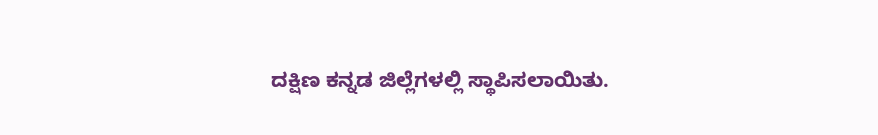ದಕ್ಷಿಣ ಕನ್ನಡ ಜಿಲ್ಲೆಗಳಲ್ಲಿ ಸ್ಥಾಪಿಸಲಾಯಿತು.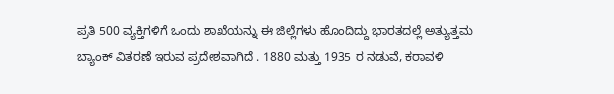ಪ್ರತಿ 500 ವ್ಯಕ್ತಿಗಳಿಗೆ ಒಂದು ಶಾಖೆಯನ್ನು ಈ ಜಿಲ್ಲೆಗಳು ಹೊಂದಿದ್ದು ಭಾರತದಲ್ಲೆ ಅತ್ಯುತ್ತಮ ಬ್ಯಾಂಕ್ ವಿತರಣೆ ಇರುವ ಪ್ರದೇಶವಾಗಿದೆ . 1880 ಮತ್ತು 1935 ರ ನಡುವೆ, ಕರಾವಳಿ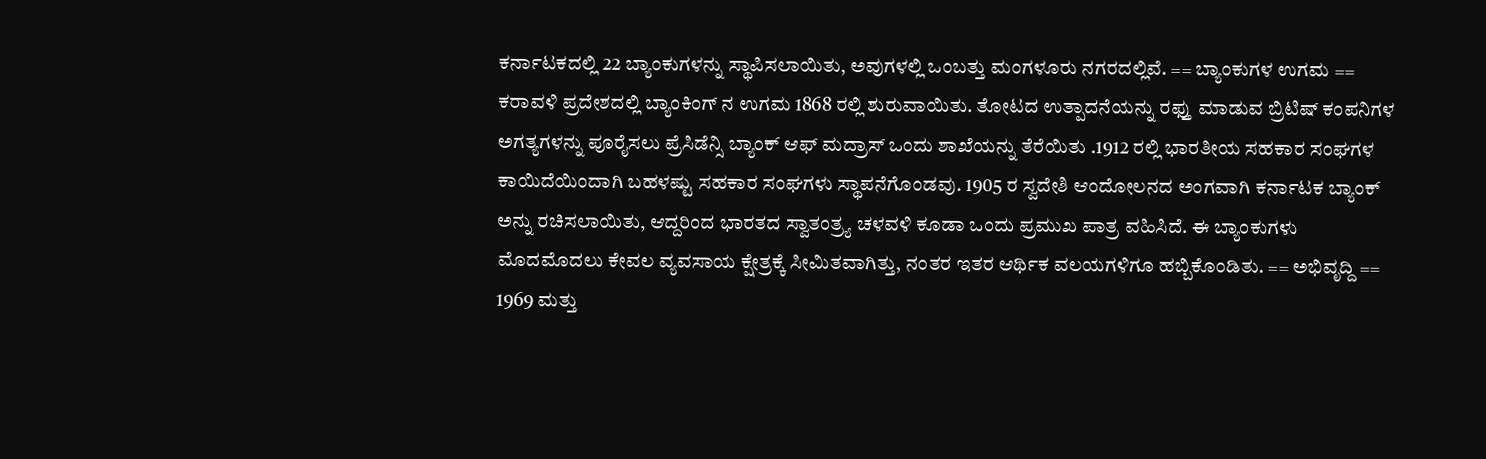ಕರ್ನಾಟಕದಲ್ಲಿ 22 ಬ್ಯಾಂಕುಗಳನ್ನು ಸ್ಥಾಪಿಸಲಾಯಿತು, ಅವುಗಳಲ್ಲಿ ಒಂಬತ್ತು ಮಂಗಳೂರು ನಗರದಲ್ಲಿವೆ. == ಬ್ಯಾಂಕುಗಳ ಉಗಮ == ಕರಾವಳಿ ಪ್ರದೇಶದಲ್ಲಿ ಬ್ಯಾಂಕಿಂಗ್ ನ ಉಗಮ 1868 ರಲ್ಲಿ ಶುರುವಾಯಿತು. ತೋಟದ ಉತ್ಪಾದನೆಯನ್ನು ರಫ್ತು ಮಾಡುವ ಬ್ರಿಟಿಷ್ ಕಂಪನಿಗಳ ಅಗತ್ಯಗಳನ್ನು ಪೂರೈಸಲು ಪ್ರೆಸಿಡೆನ್ಸಿ ಬ್ಯಾಂಕ್ ಆಫ್ ಮದ್ರಾಸ್ ಒಂದು ಶಾಖೆಯನ್ನು ತೆರೆಯಿತು .1912 ರಲ್ಲಿ ಭಾರತೀಯ ಸಹಕಾರ ಸಂಘಗಳ ಕಾಯಿದೆಯಿಂದಾಗಿ ಬಹಳಷ್ಟು ಸಹಕಾರ ಸಂಘಗಳು ಸ್ಥಾಪನೆಗೊಂಡವು. 1905 ರ ಸ್ವದೇಶಿ ಆಂದೋಲನದ ಅಂಗವಾಗಿ ಕರ್ನಾಟಕ ಬ್ಯಾಂಕ್ ಅನ್ನು ರಚಿಸಲಾಯಿತು, ಆದ್ದರಿಂದ ಭಾರತದ ಸ್ವಾತಂತ್ರ್ಯ ಚಳವಳಿ ಕೂಡಾ ಒಂದು ಪ್ರಮುಖ ಪಾತ್ರ ವಹಿಸಿದೆ. ಈ ಬ್ಯಾಂಕುಗಳು ಮೊದಮೊದಲು ಕೇವಲ ವ್ಯವಸಾಯ ಕ್ಷೇತ್ರಕ್ಕೆ ಸೀಮಿತವಾಗಿತ್ತು, ನಂತರ ಇತರ ಆರ್ಥಿಕ ವಲಯಗಳಿಗೂ ಹಬ್ಬಿಕೊಂಡಿತು. == ಅಭಿವೃದ್ದಿ == 1969 ಮತ್ತು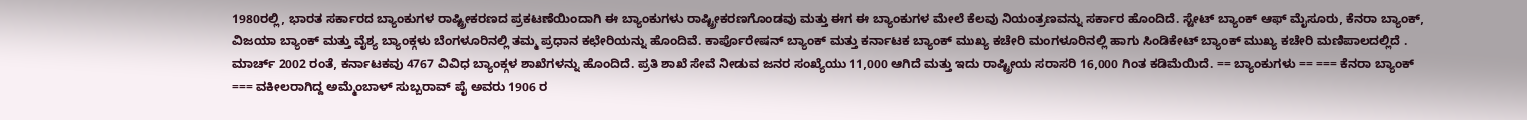1980ರಲ್ಲಿ, ಭಾರತ ಸರ್ಕಾರದ ಬ್ಯಾಂಕುಗಳ ರಾಷ್ಟ್ರೀಕರಣದ ಪ್ರಕಟಣೆಯಿಂದಾಗಿ ಈ ಬ್ಯಾಂಕುಗಳು ರಾಷ್ಟ್ರೀಕರಣಗೊಂಡವು ಮತ್ತು ಈಗ ಈ ಬ್ಯಾಂಕುಗಳ ಮೇಲೆ ಕೆಲವು ನಿಯಂತ್ರಣವನ್ನು ಸರ್ಕಾರ ಹೊಂದಿದೆ. ಸ್ಟೇಟ್ ಬ್ಯಾಂಕ್ ಆಫ್ ಮೈಸೂರು, ಕೆನರಾ ಬ್ಯಾಂಕ್, ವಿಜಯಾ ಬ್ಯಾಂಕ್ ಮತ್ತು ವೈಶ್ಯ ಬ್ಯಾಂಕ್ಗಳು ಬೆಂಗಳೂರಿನಲ್ಲಿ ತಮ್ಮ ಪ್ರಧಾನ ಕಛೇರಿಯನ್ನು ಹೊಂದಿವೆ. ಕಾರ್ಪೊರೇಷನ್ ಬ್ಯಾಂಕ್ ಮತ್ತು ಕರ್ನಾಟಕ ಬ್ಯಾಂಕ್ ಮುಖ್ಯ ಕಚೇರಿ ಮಂಗಳೂರಿನಲ್ಲಿ ಹಾಗು ಸಿಂಡಿಕೇಟ್ ಬ್ಯಾಂಕ್ ಮುಖ್ಯ ಕಚೇರಿ ಮಣಿಪಾಲದಲ್ಲಿದೆ . ಮಾರ್ಚ್ 2002 ರಂತೆ, ಕರ್ನಾಟಕವು 4767 ವಿವಿಧ ಬ್ಯಾಂಕ್ಗಳ ಶಾಖೆಗಳನ್ನು ಹೊಂದಿದೆ. ಪ್ರತಿ ಶಾಖೆ ಸೇವೆ ನೀಡುವ ಜನರ ಸಂಖ್ಯೆಯು 11,000 ಆಗಿದೆ ಮತ್ತು ಇದು ರಾಷ್ಟ್ರೀಯ ಸರಾಸರಿ 16,000 ಗಿಂತ ಕಡಿಮೆಯಿದೆ. == ಬ್ಯಾಂಕುಗಳು == === ಕೆನರಾ ಬ್ಯಾಂಕ್ === ವಕೀಲರಾಗಿದ್ದ ಅಮ್ಮೆಂಬಾಳ್ ಸುಬ್ಬರಾವ್ ಪೈ ಅವರು 1906 ರ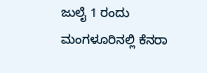ಜುಲೈ 1 ರಂದು ಮಂಗಳೂರಿನಲ್ಲಿ ಕೆನರಾ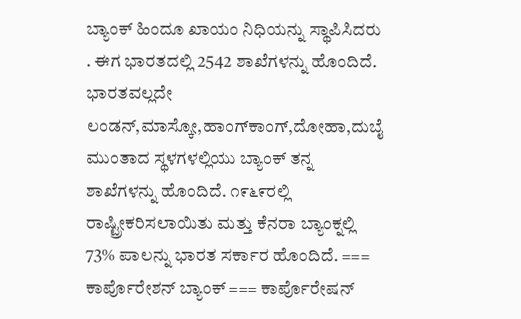ಬ್ಯಾಂಕ್ ಹಿಂದೂ ಖಾಯಂ ನಿಧಿಯನ್ನು ಸ್ಥಾಪಿಸಿದರು . ಈಗ ಭಾರತದಲ್ಲಿ 2542 ಶಾಖೆಗಳನ್ನು ಹೊಂದಿದೆ. ಭಾರತವಲ್ಲದೇ ಲಂಡನ್,ಮಾಸ್ಕೋ,ಹಾಂಗ್‌ಕಾಂಗ್,ದೋಹಾ,ದುಬೈ ಮುಂತಾದ ಸ್ಥಳಗಳಲ್ಲಿಯು ಬ್ಯಾಂಕ್ ತನ್ನ ಶಾಖೆಗಳನ್ನು ಹೊಂದಿದೆ. ೧೯೬೯ರಲ್ಲಿ ರಾಷ್ಟ್ರೀಕರಿಸಲಾಯಿತು ಮತ್ತು ಕೆನರಾ ಬ್ಯಾಂಕ್ನಲ್ಲಿ 73% ಪಾಲನ್ನು ಭಾರತ ಸರ್ಕಾರ ಹೊಂದಿದೆ. === ಕಾರ್ಪೊರೇಶನ್ ಬ್ಯಾಂಕ್ === ಕಾರ್ಪೊರೇಷನ್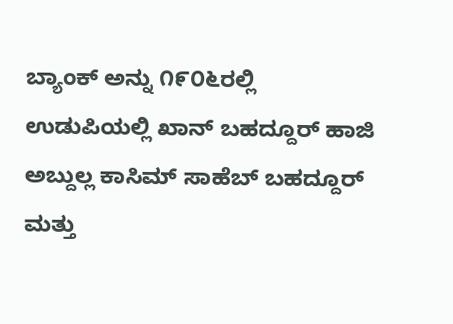ಬ್ಯಾಂಕ್ ಅನ್ನು ೧೯೦೬ರಲ್ಲಿ ಉಡುಪಿಯಲ್ಲಿ ಖಾನ್ ಬಹದ್ದೂರ್ ಹಾಜಿ ಅಬ್ದುಲ್ಲ ಕಾಸಿಮ್ ಸಾಹೆಬ್ ಬಹದ್ದೂರ್ ಮತ್ತು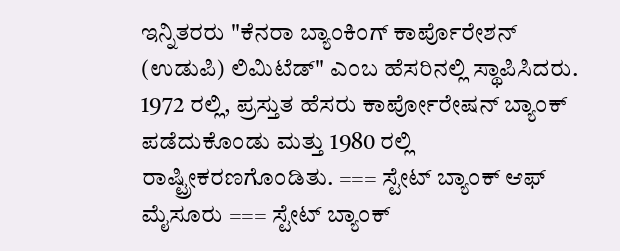ಇನ್ನಿತರರು "ಕೆನರಾ ಬ್ಯಾಂಕಿಂಗ್ ಕಾರ್ಪೊರೇಶನ್ (ಉಡುಪಿ) ಲಿಮಿಟೆಡ್" ಎಂಬ ಹೆಸರಿನಲ್ಲಿ ಸ್ಥಾಪಿಸಿದರು. 1972 ರಲ್ಲಿ, ಪ್ರಸ್ತುತ ಹೆಸರು ಕಾರ್ಪೋರೇಷನ್ ಬ್ಯಾಂಕ್ ಪಡೆದುಕೊಂಡು ಮತ್ತು 1980 ರಲ್ಲಿ ರಾಷ್ಟ್ರೀಕರಣಗೊಂಡಿತು. === ಸ್ಟೇಟ್ ಬ್ಯಾಂಕ್ ಆಫ್ ಮೈಸೂರು === ಸ್ಟೇಟ್ ಬ್ಯಾಂಕ್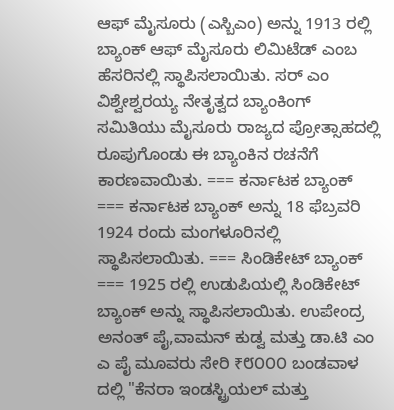ಆಫ್ ಮೈಸೂರು (ಎಸ್ಬಿಎಂ) ಅನ್ನು 1913 ರಲ್ಲಿ ಬ್ಯಾಂಕ್ ಆಫ್ ಮೈಸೂರು ಲಿಮಿಟೆಡ್ ಎಂಬ ಹೆಸರಿನಲ್ಲಿ ಸ್ಥಾಪಿಸಲಾಯಿತು. ಸರ್ ಎಂ ವಿಶ್ವೇಶ್ವರಯ್ಯ ನೇತೃತ್ವದ ಬ್ಯಾಂಕಿಂಗ್ ಸಮಿತಿಯು ಮೈಸೂರು ರಾಜ್ಯದ ಪ್ರೋತ್ಸಾಹದಲ್ಲಿ ರೂಪುಗೊಂಡು ಈ ಬ್ಯಾಂಕಿನ ರಚನೆಗೆ ಕಾರಣವಾಯಿತು. === ಕರ್ನಾಟಕ ಬ್ಯಾಂಕ್ === ಕರ್ನಾಟಕ ಬ್ಯಾಂಕ್ ಅನ್ನು 18 ಫೆಬ್ರವರಿ 1924 ರಂದು ಮಂಗಳೂರಿನಲ್ಲಿ ಸ್ಥಾಪಿಸಲಾಯಿತು. === ಸಿಂಡಿಕೇಟ್ ಬ್ಯಾಂಕ್ === 1925 ರಲ್ಲಿ ಉಡುಪಿಯಲ್ಲಿ ಸಿಂಡಿಕೇಟ್ ಬ್ಯಾಂಕ್ ಅನ್ನು ಸ್ಥಾಪಿಸಲಾಯಿತು. ಉಪೇಂದ್ರ ಅನಂತ್ ಪೈ,ವಾಮನ್ ಕುಡ್ವ ಮತ್ತು ಡಾ.ಟಿ ಎಂ ಎ ಪೈ ಮೂವರು ಸೇರಿ ₹೮೦೦೦ ಬಂಡವಾಳ ದಲ್ಲಿ "ಕೆನರಾ ಇಂಡಸ್ಟ್ರಿಯಲ್ ಮತ್ತು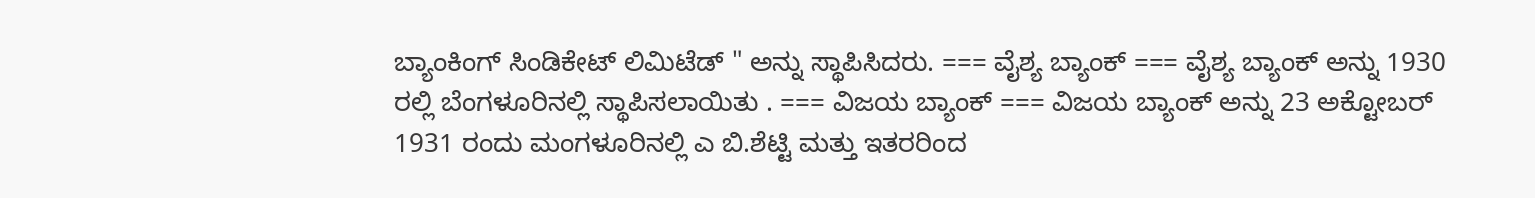ಬ್ಯಾಂಕಿಂಗ್ ಸಿಂಡಿಕೇಟ್ ಲಿಮಿಟೆಡ್ " ಅನ್ನು ಸ್ಥಾಪಿಸಿದರು. === ವೈಶ್ಯ ಬ್ಯಾಂಕ್ === ವೈಶ್ಯ ಬ್ಯಾಂಕ್ ಅನ್ನು 1930 ರಲ್ಲಿ ಬೆಂಗಳೂರಿನಲ್ಲಿ ಸ್ಥಾಪಿಸಲಾಯಿತು . === ವಿಜಯ ಬ್ಯಾಂಕ್ === ವಿಜಯ ಬ್ಯಾಂಕ್ ಅನ್ನು 23 ಅಕ್ಟೋಬರ್ 1931 ರಂದು ಮಂಗಳೂರಿನಲ್ಲಿ ಎ ಬಿ.ಶೆಟ್ಟಿ ಮತ್ತು ಇತರರಿಂದ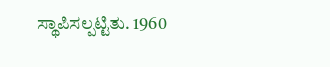ಸ್ಥಾಪಿಸಲ್ಪಟ್ಟಿತು. 1960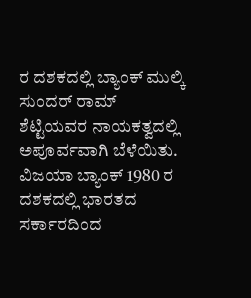ರ ದಶಕದಲ್ಲಿ ಬ್ಯಾಂಕ್ ಮುಲ್ಕಿ ಸುಂದರ್ ರಾಮ್ ಶೆಟ್ಟಿಯವರ ನಾಯಕತ್ವದಲ್ಲಿ ಅಪೂರ್ವವಾಗಿ ಬೆಳೆಯಿತು. ವಿಜಯಾ ಬ್ಯಾಂಕ್ 1980 ರ ದಶಕದಲ್ಲಿ ಭಾರತದ ಸರ್ಕಾರದಿಂದ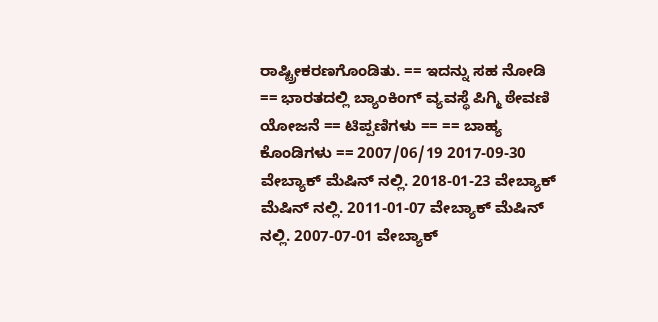ರಾಷ್ಟ್ರೀಕರಣಗೊಂಡಿತು. == ಇದನ್ನು ಸಹ ನೋಡಿ == ಭಾರತದಲ್ಲಿ ಬ್ಯಾಂಕಿಂಗ್ ವ್ಯವಸ್ಥೆ ಪಿಗ್ಮಿ ಠೇವಣಿ ಯೋಜನೆ == ಟಿಪ್ಪಣಿಗಳು == == ಬಾಹ್ಯ ಕೊಂಡಿಗಳು == 2007/06/19 2017-09-30 ವೇಬ್ಯಾಕ್ ಮೆಷಿನ್ ನಲ್ಲಿ. 2018-01-23 ವೇಬ್ಯಾಕ್ ಮೆಷಿನ್ ನಲ್ಲಿ. 2011-01-07 ವೇಬ್ಯಾಕ್ ಮೆಷಿನ್ ನಲ್ಲಿ. 2007-07-01 ವೇಬ್ಯಾಕ್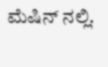ಮೆಷಿನ್ ನಲ್ಲಿ.